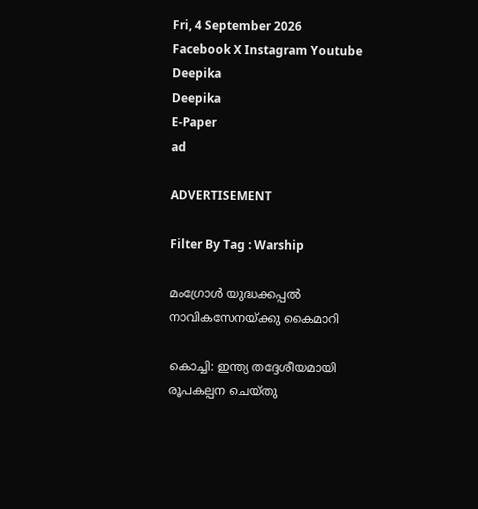Fri, 4 September 2026
Facebook X Instagram Youtube
Deepika
Deepika
E-Paper
ad

ADVERTISEMENT

Filter By Tag : Warship

മംഗ്രോൾ യുദ്ധക്കപ്പൽ നാവികസേനയ്ക്കു കൈമാറി

കൊച്ചി: ഇന്ത്യ തദ്ദേശീയമായി രൂപകല്പന ചെയ്തു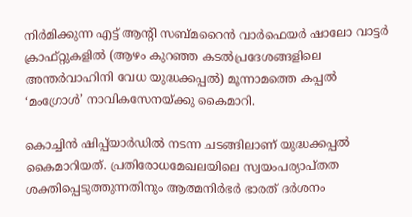നിർമിക്കുന്ന എട്ട് ആന്‍റി സബ്മറൈൻ വാർഫെയർ ഷാലോ വാട്ടർ ക്രാഫ്റ്റുകളിൽ (ആഴം കുറഞ്ഞ കടൽപ്രദേശങ്ങളിലെ അന്തർവാഹിനി വേധ യുദ്ധക്കപ്പൽ) മൂന്നാമത്തെ കപ്പൽ ‘മംഗ്രോൾ’ നാവികസേനയ്ക്കു കൈമാറി.

കൊച്ചിൻ ഷിപ്പ്‌യാർഡിൽ നടന്ന ചടങ്ങിലാണ് യുദ്ധക്കപ്പൽ കൈമാറിയത്. പ്രതിരോധമേഖലയിലെ സ്വയംപര്യാപ്തത ശക്തിപ്പെടുത്തുന്നതിനും ആത്മനിർഭർ ഭാരത് ദർശനം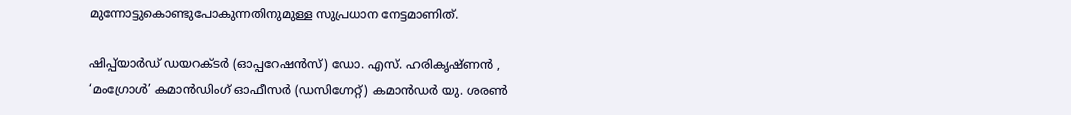മുന്നോട്ടുകൊണ്ടുപോകുന്നതിനുമുള്ള സുപ്രധാന നേട്ടമാണിത്.

ഷിപ്പ്‌യാർഡ് ഡയറക്ടർ (ഓപ്പറേഷൻസ്) ഡോ. എസ്. ഹരികൃഷ്ണൻ , ‘മംഗ്രോൾ’ കമാൻഡിംഗ് ഓഫീസർ (ഡസിഗ്നേറ്റ്) കമാൻഡർ യു. ശരൺ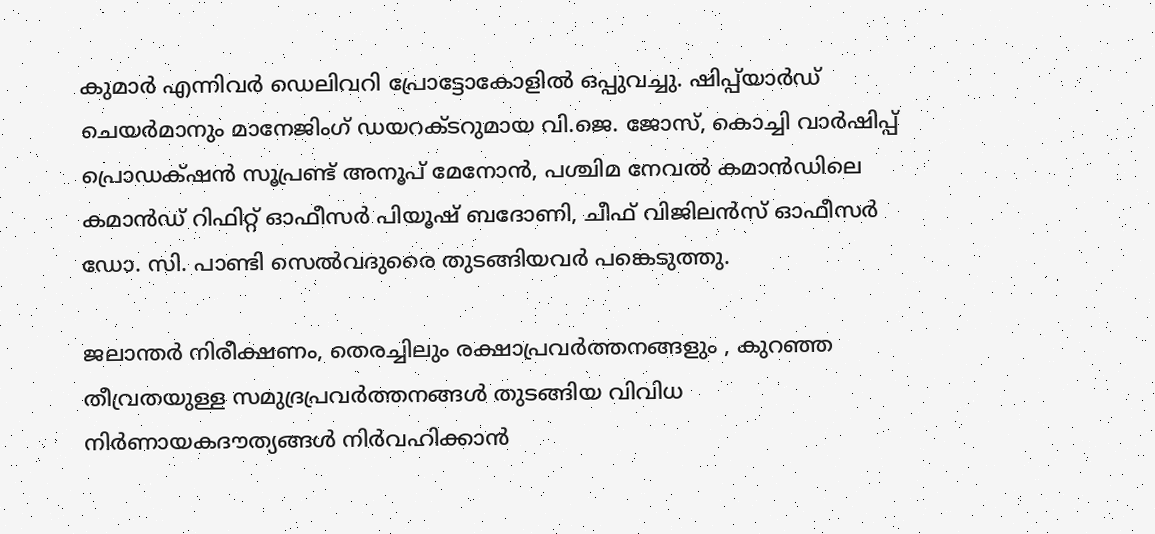കുമാർ എന്നിവർ ഡെലിവറി പ്രോട്ടോകോളിൽ ഒപ്പുവച്ചു. ഷിപ്പ്‌യാർഡ് ചെയർമാനും മാനേജിംഗ് ഡയറക്ടറുമായ വി.ജെ. ജോസ്, കൊച്ചി വാർഷിപ്പ് പ്രൊഡക്‌ഷൻ സൂപ്രണ്ട് അനൂപ് മേനോൻ, പശ്ചിമ നേവൽ കമാൻഡിലെ കമാൻഡ് റിഫിറ്റ് ഓഫീസർ പിയൂഷ് ബദോണി, ചീഫ് വിജിലൻസ് ഓഫീസർ ഡോ. സി. പാണ്ടി സെൽവദുരൈ തുടങ്ങിയവർ പങ്കെടുത്തു.

ജലാന്തർ നിരീക്ഷണം, തെരച്ചിലും രക്ഷാപ്രവർത്തനങ്ങളും , കുറഞ്ഞ തീവ്രതയുള്ള സമുദ്രപ്രവർത്തനങ്ങൾ തുടങ്ങിയ വിവിധ നിർണായകദൗത്യങ്ങൾ നിർവഹിക്കാൻ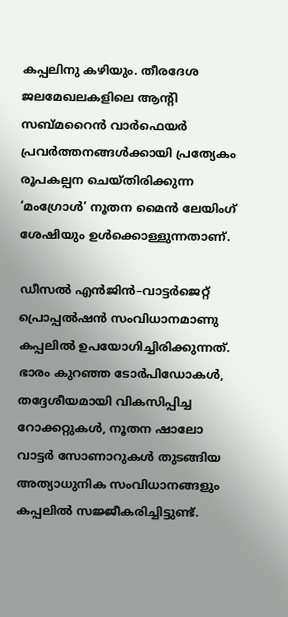കപ്പലിനു കഴിയും. തീരദേശ ജലമേഖലകളിലെ ആന്‍റി സബ്മറൈൻ വാർഫെയർ പ്രവർത്തനങ്ങൾക്കായി പ്രത്യേകം രൂപകല്പന ചെയ്തിരിക്കുന്ന ‘മംഗ്രോൾ’ നൂതന മൈൻ ലേയിംഗ് ശേഷിയും ഉൾക്കൊള്ളുന്നതാണ്.

ഡീസൽ എൻജിൻ–വാട്ടർജെറ്റ് പ്രൊപ്പൽഷൻ സംവിധാനമാണു കപ്പലിൽ ഉപയോഗിച്ചിരിക്കുന്നത്. ഭാരം കുറഞ്ഞ ടോർപിഡോകൾ, തദ്ദേശീയമായി വികസിപ്പിച്ച റോക്കറ്റുകൾ, നൂതന ഷാലോ വാട്ടർ സോണാറുകൾ തുടങ്ങിയ അത്യാധുനിക സംവിധാനങ്ങളും കപ്പലിൽ സജ്ജീകരിച്ചിട്ടുണ്ട്.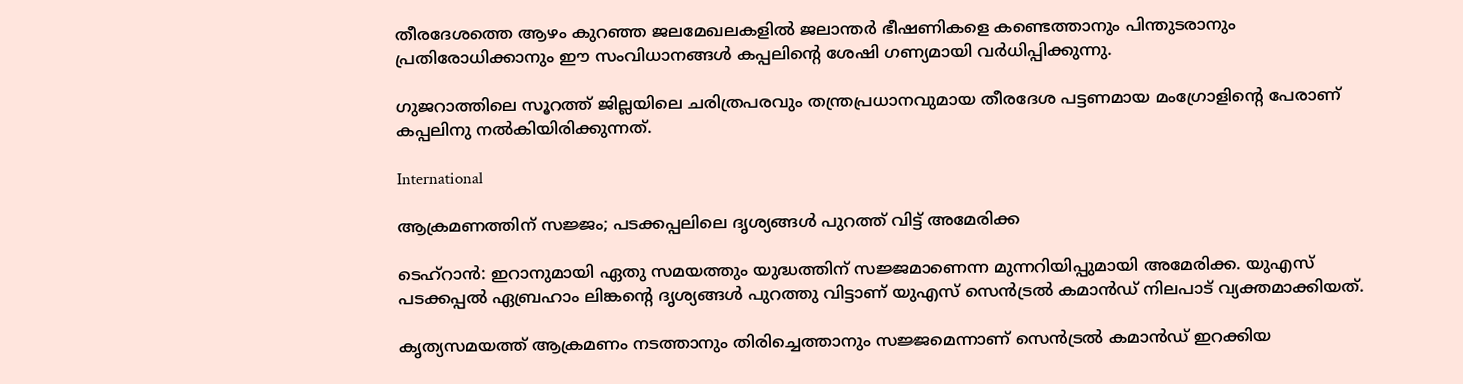തീരദേശത്തെ ആഴം കുറഞ്ഞ ജലമേഖലകളിൽ ജലാന്തർ ഭീഷണികളെ കണ്ടെത്താനും പിന്തുടരാനും പ്രതിരോധിക്കാനും ഈ സംവിധാനങ്ങൾ കപ്പലിന്‍റെ ശേഷി ഗണ്യമായി വർധിപ്പിക്കുന്നു.

ഗുജറാത്തിലെ സൂറത്ത് ജില്ലയിലെ ചരിത്രപരവും തന്ത്രപ്രധാനവുമായ തീരദേശ പട്ടണമായ മംഗ്രോളിന്‍റെ പേരാണ് കപ്പലിനു നൽകിയിരിക്കുന്നത്.

International

ആക്രമണത്തിന് സജ്ജം; പടക്കപ്പലിലെ ദൃശ്യങ്ങൾ പുറത്ത് വിട്ട് അമേരിക്ക

ടെഹ്റാൻ: ഇറാനുമായി ഏതു സമയത്തും യുദ്ധത്തിന് സജ്ജമാണെന്ന മുന്നറിയിപ്പുമായി അമേരിക്ക. യുഎസ് പടക്കപ്പൽ ഏബ്രഹാം ലിങ്കന്‍റെ ദൃശ്യങ്ങൾ പുറത്തു വിട്ടാണ് യുഎസ് സെൻട്രൽ കമാൻഡ് നിലപാട് വ്യക്തമാക്കിയത്.

കൃത്യസമയത്ത് ആക്രമണം നടത്താനും തിരിച്ചെത്താനും സജ്ജമെന്നാണ് സെൻട്രൽ കമാൻഡ് ഇറക്കിയ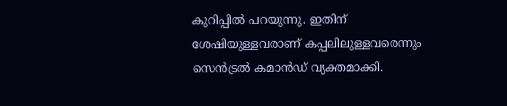കുറിപ്പിൽ പറയുന്നു. ഇതിന് ശേഷിയുള്ളവരാണ് കപ്പലിലുള്ളവരെന്നും സെൻട്രൽ കമാൻഡ് വ്യക്തമാക്കി.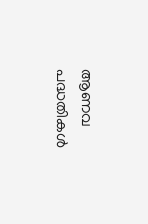ആണവ പദ്ധതികൾ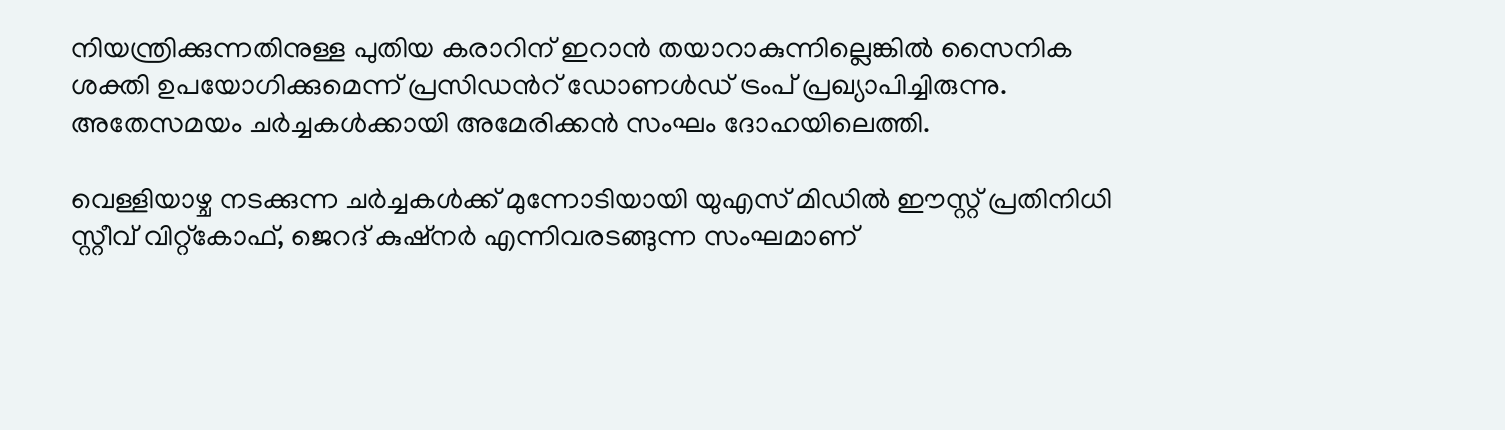നിയന്ത്രിക്കുന്നതിനുള്ള പുതിയ കരാറിന് ഇറാൻ തയാറാകുന്നില്ലെങ്കിൽ സൈനിക ശക്തി ഉപയോഗിക്കുമെന്ന് പ്രസിഡന്‍റ് ഡോണൾഡ് ട്രംപ് പ്രഖ്യാപിച്ചിരുന്നു. അതേസമയം ചർച്ചകൾക്കായി അമേരിക്കൻ സംഘം ദോഹയിലെത്തി.

വെള്ളിയാഴ്ച നടക്കുന്ന ചർച്ചകൾക്ക് മുന്നോടിയായി യുഎസ് മിഡിൽ ഈസ്റ്റ് പ്രതിനിധി സ്റ്റീവ് വിറ്റ്കോഫ്, ജെറദ് കുഷ്നർ എന്നിവരടങ്ങുന്ന സംഘമാണ്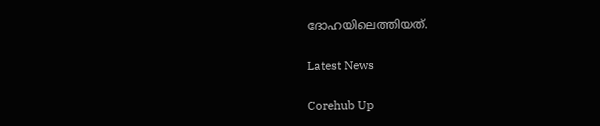ദോഹയിലെത്തിയത്.

Latest News

Corehub Up